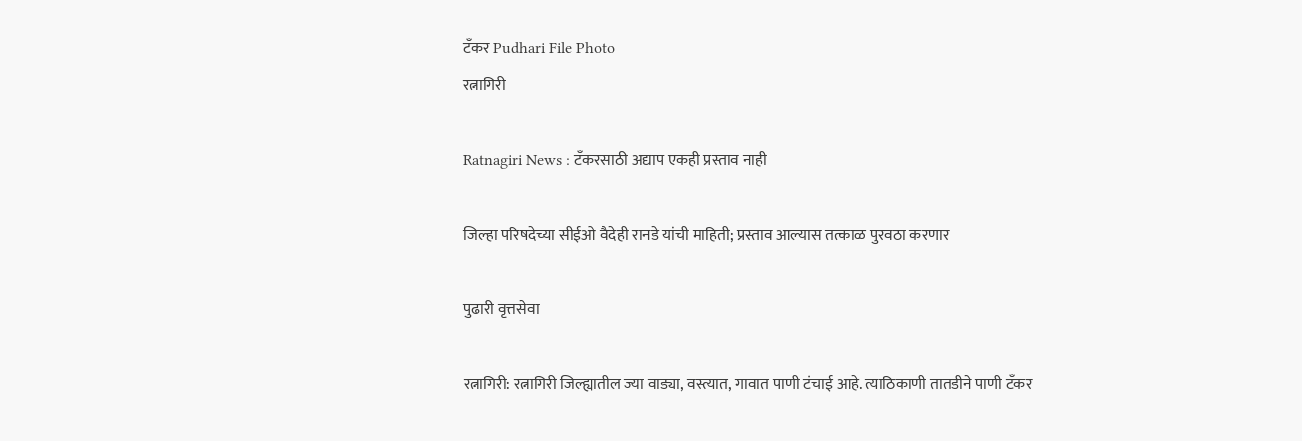टॅंकर Pudhari File Photo
रत्नागिरी

Ratnagiri News : टँकरसाठी अद्याप एकही प्रस्ताव नाही

जिल्हा परिषदेच्या सीईओ वैदेही रानडे यांची माहिती; प्रस्ताव आल्यास तत्काळ पुरवठा करणार

पुढारी वृत्तसेवा

रत्नागिरी: रत्नागिरी जिल्ह्यातील ज्या वाड्या, वस्त्यात, गावात पाणी टंचाई आहे. त्याठिकाणी तातडीने पाणी टँकर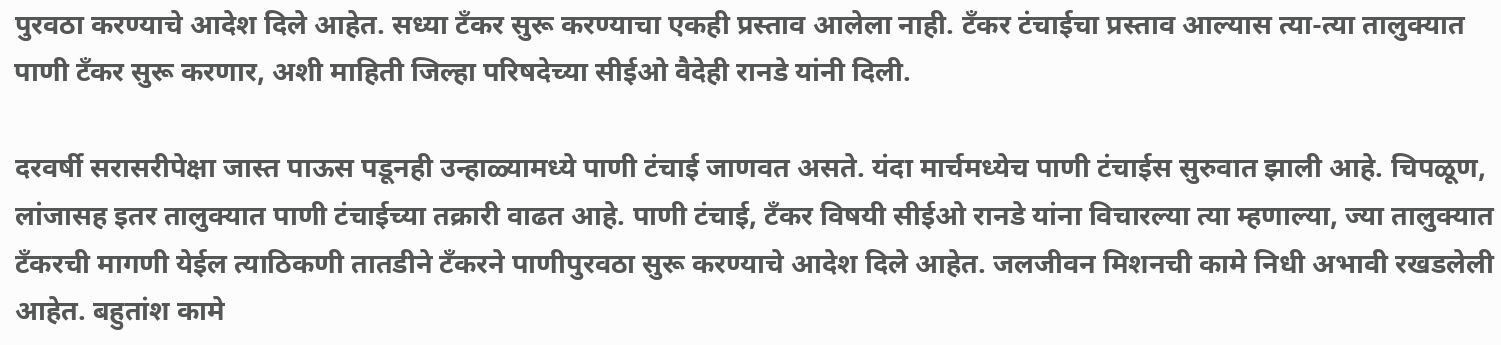पुरवठा करण्याचे आदेश दिले आहेत. सध्या टँकर सुरू करण्याचा एकही प्रस्ताव आलेला नाही. टँकर टंचाईचा प्रस्ताव आल्यास त्या-त्या तालुक्यात पाणी टँकर सुरू करणार, अशी माहिती जिल्हा परिषदेच्या सीईओ वैदेही रानडे यांनी दिली.

दरवर्षी सरासरीपेक्षा जास्त पाऊस पडूनही उन्हाळ्यामध्ये पाणी टंचाई जाणवत असते. यंदा मार्चमध्येच पाणी टंचाईस सुरुवात झाली आहे. चिपळूण, लांजासह इतर तालुक्यात पाणी टंचाईच्या तक्रारी वाढत आहे. पाणी टंचाई, टँकर विषयी सीईओ रानडे यांना विचारल्या त्या म्हणाल्या, ज्या तालुक्यात टँकरची मागणी येईल त्याठिकणी तातडीने टँकरने पाणीपुरवठा सुरू करण्याचे आदेश दिले आहेत. जलजीवन मिशनची कामे निधी अभावी रखडलेली आहेत. बहुतांश कामे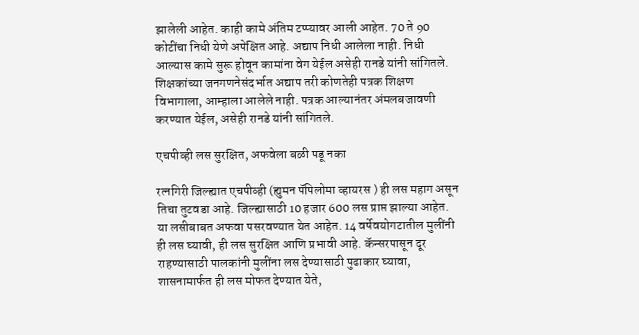झालेली आहेत. काही कामे अंतिम टप्प्यावर आली आहेत. 70 ते 90 कोटींचा निधी येणे अपेक्षित आहे. अद्याप निधी आलेला नाही. निधी आल्यास कामे सुरू होवून कामांना वेग येईल असेही रानडे यांनी सांगितले. शिक्षकांच्या जनगणनेसंदर्भात अद्याप तरी कोणतेही पत्रक शिक्षण विभागाला, आम्हाला आलेले नाही. पत्रक आल्यानंतर अंमलबजावणी करण्यात येईल, असेही रानडे यांनी सांगितले.

एचपीव्ही लस सुरक्षित, अफवेला बळी पडू नका

रत्नगिरी जिल्ह्यात एचपीव्ही (ह्युमन पॅपिलोमा व्हायरस ) ही लस महाग असून तिचा तुटवडा आहे. जिल्ह्यासाठी 10 हजार 600 लस प्राप्त झाल्या आहेत. या लसीबाबत अफवा पसरवण्यात येत आहेत. 14 वर्षेवयोगटातील मुलींनी ही लस घ्यावी, ही लस सुरक्षित आणि प्रभावी आहे. कॅन्सरपासून दूर राहण्यासाठी पालकांनी मुलींना लस देण्यासाठी पुढाकार घ्यावा, शासनामार्फत ही लस मोफत देण्यात येते,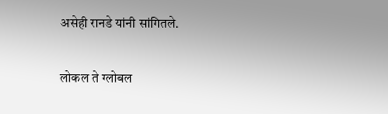असेही रानडे यांनी सांगितले.

लोकल ते ग्लोबल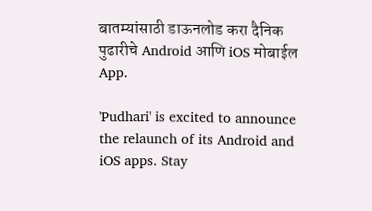बातम्यांसाठी डाऊनलोड करा दैनिक पुढारीचे Android आणि iOS मोबाईल App.

'Pudhari' is excited to announce the relaunch of its Android and iOS apps. Stay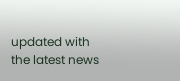updated with the latest news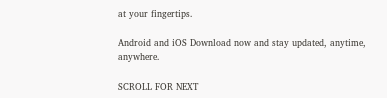at your fingertips.

Android and iOS Download now and stay updated, anytime, anywhere.

SCROLL FOR NEXT